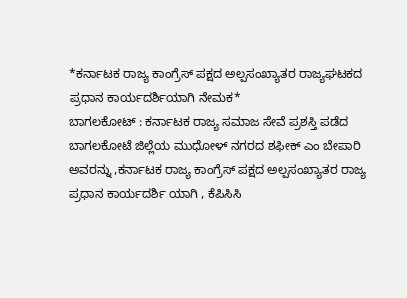*ಕರ್ನಾಟಕ ರಾಜ್ಯ ಕಾಂಗ್ರೆಸ್ ಪಕ್ಷದ ಅಲ್ಪಸಂಖ್ಯಾತರ ರಾಜ್ಯಘಟಕದ ಪ್ರಧಾನ ಕಾರ್ಯದರ್ಶಿಯಾಗಿ ನೇಮಕ*
ಬಾಗಲಕೋಟ್ : ಕರ್ನಾಟಕ ರಾಜ್ಯ ಸಮಾಜ ಸೇವೆ ಪ್ರಶಸ್ತಿ ಪಡೆದ ಬಾಗಲಕೋಟೆ ಜಿಲ್ಲೆಯ ಮುಧೋಳ್ ನಗರದ ಶಫೀಕ್ ಎಂ ಬೇಪಾರಿ ಅವರನ್ನು ,ಕರ್ನಾಟಕ ರಾಜ್ಯ ಕಾಂಗ್ರೆಸ್ ಪಕ್ಷದ ಅಲ್ಪಸಂಖ್ಯಾತರ ರಾಜ್ಯ ಪ್ರಧಾನ ಕಾರ್ಯದರ್ಶಿ ಯಾಗಿ , ಕೆಪಿಸಿಸಿ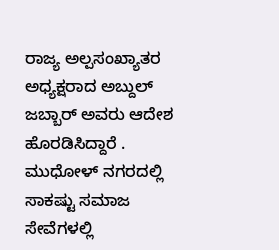ರಾಜ್ಯ ಅಲ್ಪಸಂಖ್ಯಾತರ ಅಧ್ಯಕ್ಷರಾದ ಅಬ್ದುಲ್ ಜಬ್ಬಾರ್ ಅವರು ಆದೇಶ ಹೊರಡಿಸಿದ್ದಾರೆ .
ಮುಧೋಳ್ ನಗರದಲ್ಲಿ ಸಾಕಷ್ಟು ಸಮಾಜ ಸೇವೆಗಳಲ್ಲಿ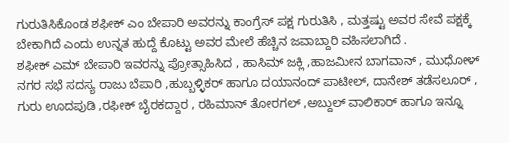ಗುರುತಿಸಿಕೊಂಡ ಶಫೀಕ್ ಎಂ ಬೇಪಾರಿ ಅವರನ್ನು ಕಾಂಗ್ರೆಸ್ ಪಕ್ಷ ಗುರುತಿಸಿ , ಮತ್ತಷ್ಟು ಅವರ ಸೇವೆ ಪಕ್ಷಕ್ಕೆ ಬೇಕಾಗಿದೆ ಎಂದು ಉನ್ನತ ಹುದ್ದೆ ಕೊಟ್ಟು ಅವರ ಮೇಲೆ ಹೆಚ್ಚಿನ ಜವಾಬ್ದಾರಿ ವಹಿಸಲಾಗಿದೆ .
ಶಫೀಕ್ ಎಮ್ ಬೇಪಾರಿ ಇವರನ್ನು ಪ್ರೋತ್ಸಾಹಿಸಿದ , ಹಾಸಿಮ್ ಜಕ್ಲಿ ,ಹಾಜಮೀನ ಬಾಗವಾನ್ , ಮುಧೋಳ್ ನಗರ ಸಭೆ ಸದಸ್ಯ ರಾಜು ಬೆಪಾರಿ ,ಹುಬ್ಬಳ್ಳಿಕರ್ ಹಾಗೂ ದಯಾನಂದ್ ಪಾಟೀಲ್, ದಾನೇಶ್ ತಡೆಸಲೂರ್ , ಗುರು ಊದಪುಡಿ ,ರಫೀಕ್ ಬೈರಕದ್ದಾರ , ರಹಿಮಾನ್ ತೋರಗಲ್ ,ಅಬ್ದುಲ್ ವಾಲಿಕಾರ್ ಹಾಗೂ ಇನ್ನೂ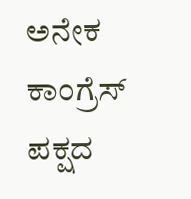ಅನೇಕ ಕಾಂಗ್ರೆಸ್ ಪಕ್ಷದ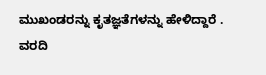ಮುಖಂಡರನ್ನು ಕೃತಜ್ಞತೆಗಳನ್ನು ಹೇಳಿದ್ದಾರೆ .
ವರದಿ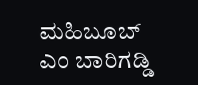ಮಹಿಬೂಬ್ ಎಂ ಬಾರಿಗಡ್ಡಿ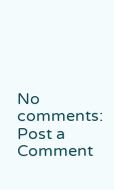No comments:
Post a Comment